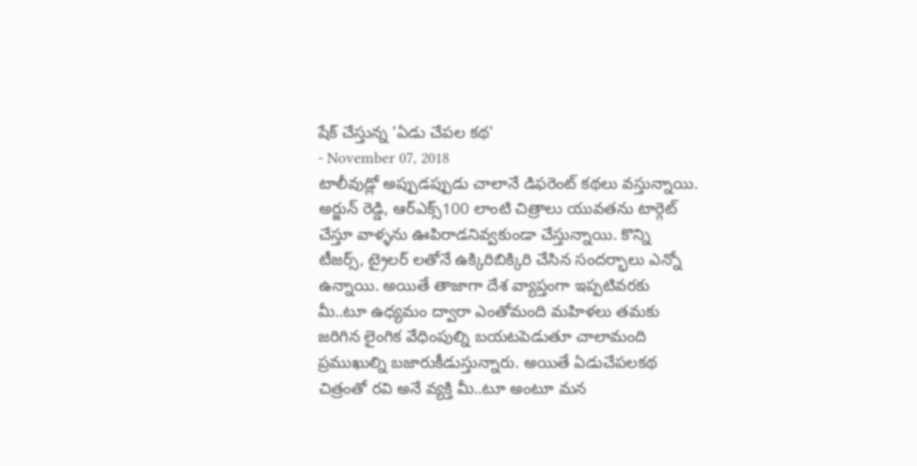షేక్ చేస్తున్న 'ఏడు చేపల కథ'
- November 07, 2018
టాలీవుడ్లో అప్పుడప్పుడు చాలానే డిఫరెంట్ కథలు వస్తున్నాయి. అర్జున్ రెడ్డి, ఆర్ఎక్స్100 లాంటి చిత్రాలు యువతను టార్గెట్ చేస్తూ వాళ్ళను ఊపిరాడనివ్వకుండా చేస్తున్నాయి. కొన్ని టీజర్స్, ట్రైలర్ లతోనే ఉక్కిరిబిక్కిరి చేసిన సందర్భాలు ఎన్నో ఉన్నాయి. అయితే తాజాగా దేశ వ్యాప్తంగా ఇప్పటివరకు మీ..టూ ఉధ్యమం ద్వారా ఎంతోమంది మహిళలు తమకు జరిగిన లైంగిక వేధింపుల్ని బయటపెడుతూ చాలామంది ప్రముఖుల్ని బజారుకీడుస్తున్నారు. అయితే ఏడుచేపలకథ చిత్రంతో రవి అనే వ్యక్తి మీ..టూ అంటూ మన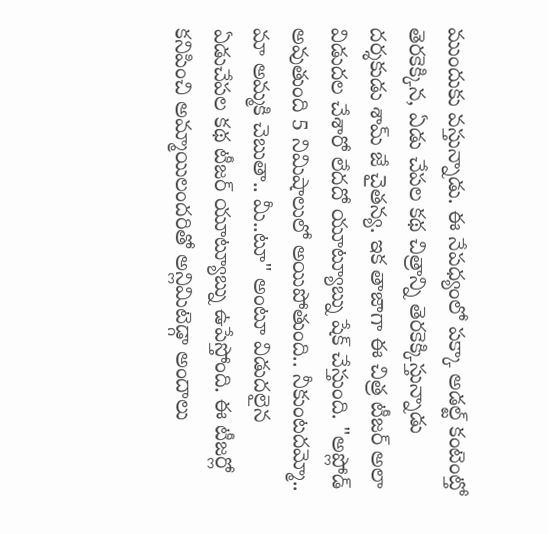ముందుకు వస్తున్నాడు. ఈ నేపధ్యంలో పక్కా అడల్ట్ కంటెంట్తో తెరకెక్కిన, ఏడు చేపల కథ చిత్రాన్ని తెరకెక్కిస్తున్నాడు దర్శకుడు శామ్ జే చైతన్య. ఇక తాజాగా ఈ చిత్ర టీజర్ అలా విడుదల చేశారో లేదదో యూట్యూబ్ను షేక్ చేస్తుంది. "అప్లోడ్ అవుతుంది 5 నిమిషాలులో అయిపోతుంది.. నీకుంటదమ్మో.. మా అమ్మకి చెబుతా.. మీ..టూ" అంటూ విడుదలైన ఏడుచేపల కథ టీజర్ యూట్యూబ్ను ఉపేస్తోంది. ఈ టీజర్లో కనిపించి అమ్మాయిలందరితో అన్లిమిటెడ్గా అందాలు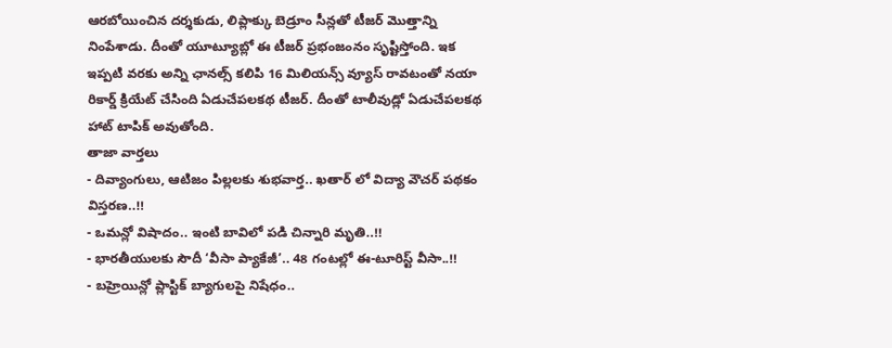ఆరబోయించిన దర్శకుడు, లిప్లాక్కు బెడ్రూం సీన్లతో టీజర్ మొత్తాన్ని నింపేశాడు. దీంతో యూట్యూబ్లో ఈ టీజర్ ప్రభంజంనం సృష్టిస్తోంది. ఇక ఇప్పటి వరకు అన్ని ఛానల్స్ కలిపి 16 మిలియన్స్ వ్యూస్ రావటంతో నయా రికార్డ్ క్రియేట్ చేసింది ఏడుచేపలకథ టీజర్. దీంతో టాలీవుడ్లో ఏడుచేపలకథ హాట్ టాపిక్ అవుతోంది.
తాజా వార్తలు
- దివ్యాంగులు, ఆటిజం పిల్లలకు శుభవార్త.. ఖతార్ లో విద్యా వౌచర్ పథకం విస్తరణ..!!
- ఒమన్లో విషాదం.. ఇంటి బావిలో పడి చిన్నారి మృతి..!!
- భారతీయులకు సౌదీ ‘వీసా ప్యాకేజీ’.. 48 గంటల్లో ఈ-టూరిస్ట్ వీసా..!!
- బహ్రెయిన్లో ప్లాస్టిక్ బ్యాగులపై నిషేధం..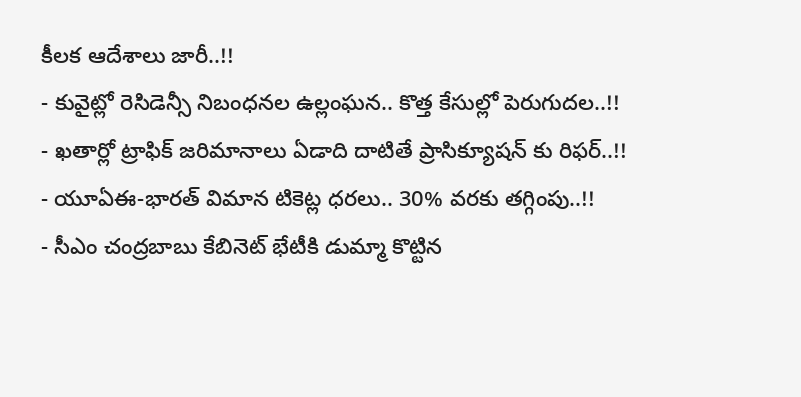కీలక ఆదేశాలు జారీ..!!
- కువైట్లో రెసిడెన్సీ నిబంధనల ఉల్లంఘన.. కొత్త కేసుల్లో పెరుగుదల..!!
- ఖతార్లో ట్రాఫిక్ జరిమానాలు ఏడాది దాటితే ప్రాసిక్యూషన్ కు రిఫర్..!!
- యూఏఈ-భారత్ విమాన టికెట్ల ధరలు.. 30% వరకు తగ్గింపు..!!
- సీఎం చంద్రబాబు కేబినెట్ భేటీకి డుమ్మా కొట్టిన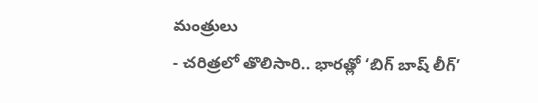మంత్రులు
- చరిత్రలో తొలిసారి.. భారత్లో ‘బిగ్ బాష్ లీగ్’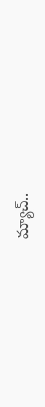మ్యాచ్..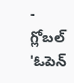- గ్లోబల్ 'ఓపెన్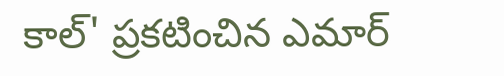కాల్' ప్రకటించిన ఎమార్